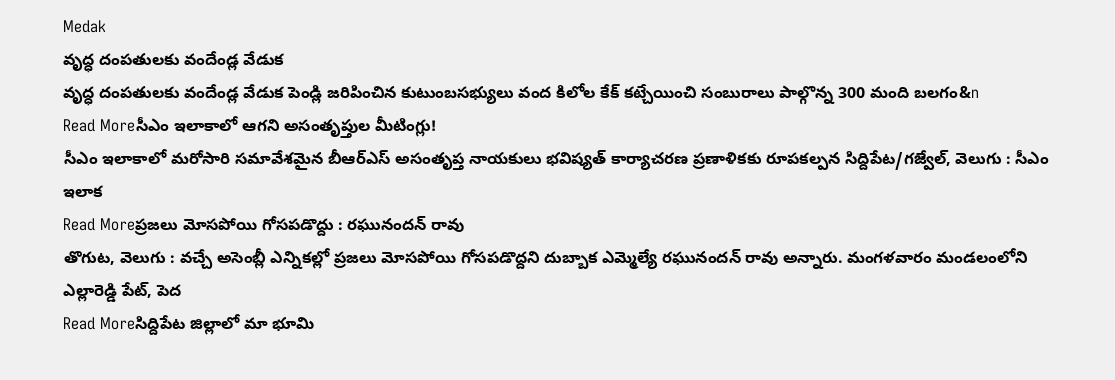Medak
వృద్ధ దంపతులకు వందేండ్ల వేడుక
వృద్ధ దంపతులకు వందేండ్ల వేడుక పెండ్లి జరిపించిన కుటుంబసభ్యులు వంద కిలోల కేక్ కట్చేయించి సంబురాలు పాల్గొన్న 300 మంది బలగం&n
Read Moreసీఎం ఇలాకాలో ఆగని అసంతృప్తుల మీటింగ్లు!
సీఎం ఇలాకాలో మరోసారి సమావేశమైన బీఆర్ఎస్ అసంతృప్త నాయకులు భవిష్యత్ కార్యాచరణ ప్రణాళికకు రూపకల్పన సిద్దిపేట/గజ్వేల్, వెలుగు : సీఎం ఇలాక
Read Moreప్రజలు మోసపోయి గోసపడొద్దు : రఘునందన్ రావు
తొగుట, వెలుగు : వచ్చే అసెంబ్లీ ఎన్నికల్లో ప్రజలు మోసపోయి గోసపడొద్దని దుబ్బాక ఎమ్మెల్యే రఘునందన్ రావు అన్నారు. మంగళవారం మండలంలోని ఎల్లారెడ్డి పేట్, పెద
Read Moreసిద్దిపేట జిల్లాలో మా భూమి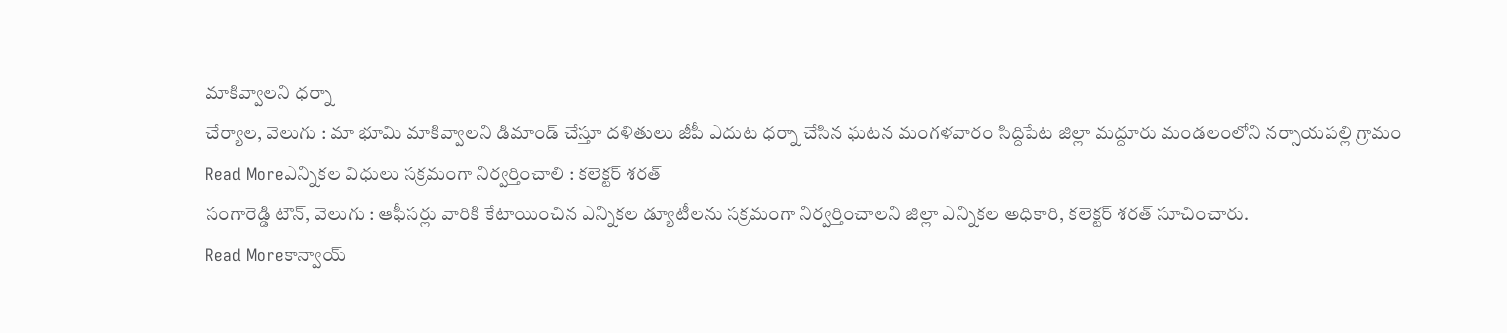మాకివ్వాలని ధర్నా
చేర్యాల, వెలుగు : మా భూమి మాకివ్వాలని డిమాండ్ చేస్తూ దళితులు జీపీ ఎదుట ధర్నా చేసిన ఘటన మంగళవారం సిద్దిపేట జిల్లా మద్దూరు మండలంలోని నర్సాయపల్లి గ్రామం
Read Moreఎన్నికల విధులు సక్రమంగా నిర్వర్తించాలి : కలెక్టర్ శరత్
సంగారెడ్డి టౌన్, వెలుగు : ఆఫీసర్లు వారికి కేటాయించిన ఎన్నికల డ్యూటీలను సక్రమంగా నిర్వర్తించాలని జిల్లా ఎన్నికల అధికారి, కలెక్టర్ శరత్ సూచించారు.
Read Moreకాన్వాయ్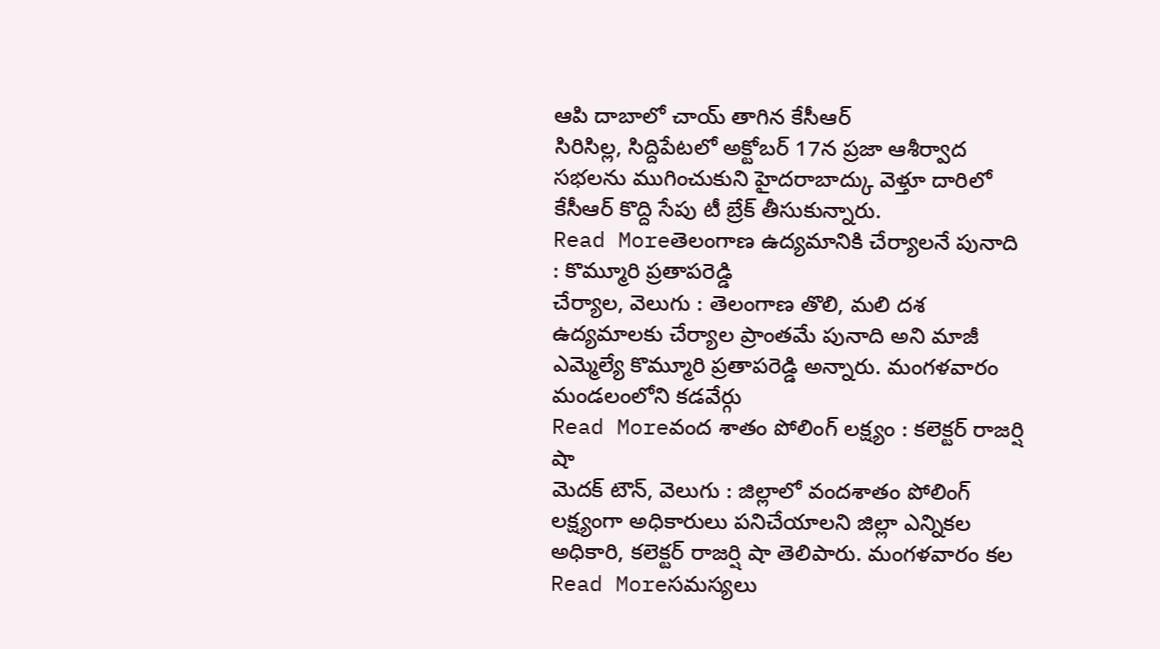ఆపి దాబాలో చాయ్ తాగిన కేసీఆర్
సిరిసిల్ల, సిద్దిపేటలో అక్టోబర్ 17న ప్రజా ఆశీర్వాద సభలను ముగించుకుని హైదరాబాద్కు వెళ్తూ దారిలో కేసీఆర్ కొద్ది సేపు టీ బ్రేక్ తీసుకున్నారు.
Read Moreతెలంగాణ ఉద్యమానికి చేర్యాలనే పునాది : కొమ్మూరి ప్రతాపరెడ్డి
చేర్యాల, వెలుగు : తెలంగాణ తొలి, మలి దశ ఉద్యమాలకు చేర్యాల ప్రాంతమే పునాది అని మాజీ ఎమ్మెల్యే కొమ్మూరి ప్రతాపరెడ్డి అన్నారు. మంగళవారం మండలంలోని కడవేర్గు
Read Moreవంద శాతం పోలింగ్ లక్ష్యం : కలెక్టర్ రాజర్షి షా
మెదక్ టౌన్, వెలుగు : జిల్లాలో వందశాతం పోలింగ్ లక్ష్యంగా అధికారులు పనిచేయాలని జిల్లా ఎన్నికల అధికారి, కలెక్టర్ రాజర్షి షా తెలిపారు. మంగళవారం కల
Read Moreసమస్యలు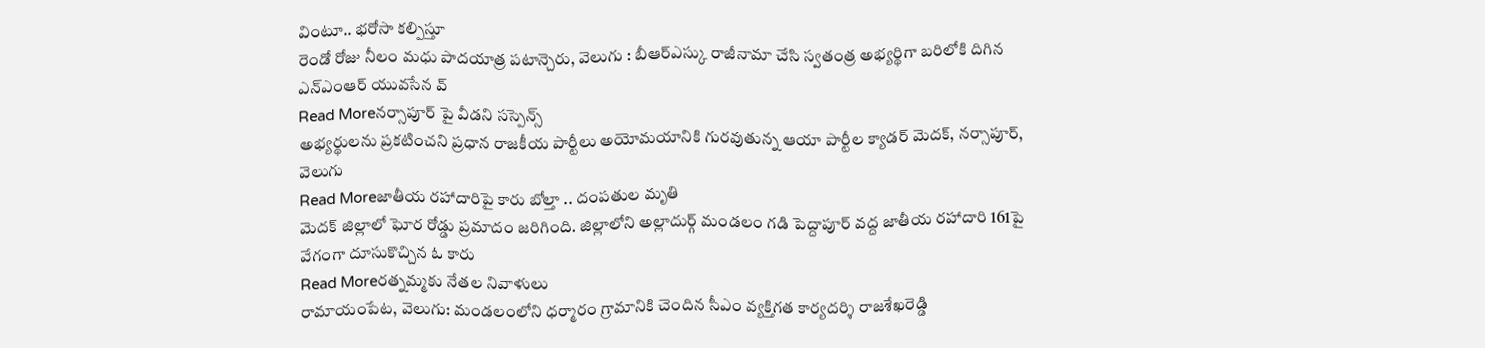వింటూ.. భరోసా కల్పిస్తూ
రెండో రోజు నీలం మధు పాదయాత్ర పటాన్చెరు, వెలుగు : బీఆర్ఎస్కు రాజీనామా చేసి స్వతంత్ర అభ్యర్థిగా బరిలోకి దిగిన ఎన్ఎంఆర్ యువసేన వ్
Read Moreనర్సాపూర్ పై వీడని సస్పెన్స్
అభ్యర్థులను ప్రకటించని ప్రధాన రాజకీయ పార్టీలు అయోమయానికి గురవుతున్న ఆయా పార్టీల క్యాడర్ మెదక్, నర్సాపూర్, వెలుగు
Read Moreజాతీయ రహాదారిపై కారు బోల్తా .. దంపతుల మృతి
మెదక్ జిల్లాలో ఘోర రోడ్డు ప్రమాదం జరిగింది. జిల్లాలోని అల్లాదుర్గ్ మండలం గడి పెద్దాపూర్ వద్ద జాతీయ రహాదారి 161పై వేగంగా దూసుకొచ్చిన ఓ కారు
Read Moreరత్నమ్మకు నేతల నివాళులు
రామాయంపేట, వెలుగు: మండలంలోని ధర్మారం గ్రామానికి చెందిన సీఎం వ్యక్తిగత కార్యదర్శి రాజశేఖరెడ్డి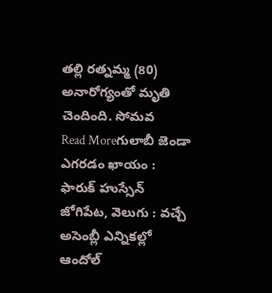తల్లి రత్నమ్మ (80) అనారోగ్యంతో మృతి చెందింది. సోమవ
Read Moreగులాబీ జెండా ఎగరడం ఖాయం : ఫారుక్ హుస్సేన్
జోగిపేట, వెలుగు : వచ్చే అసెంబ్లీ ఎన్నికల్లో ఆందోల్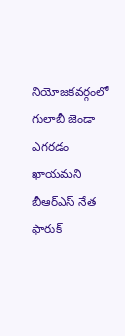నియోజకవర్గంలో గులాబీ జెండా ఎగరడం ఖాయమని బీఆర్ఎస్ నేత ఫారుక్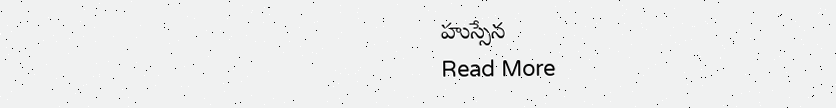హుస్సేన
Read More